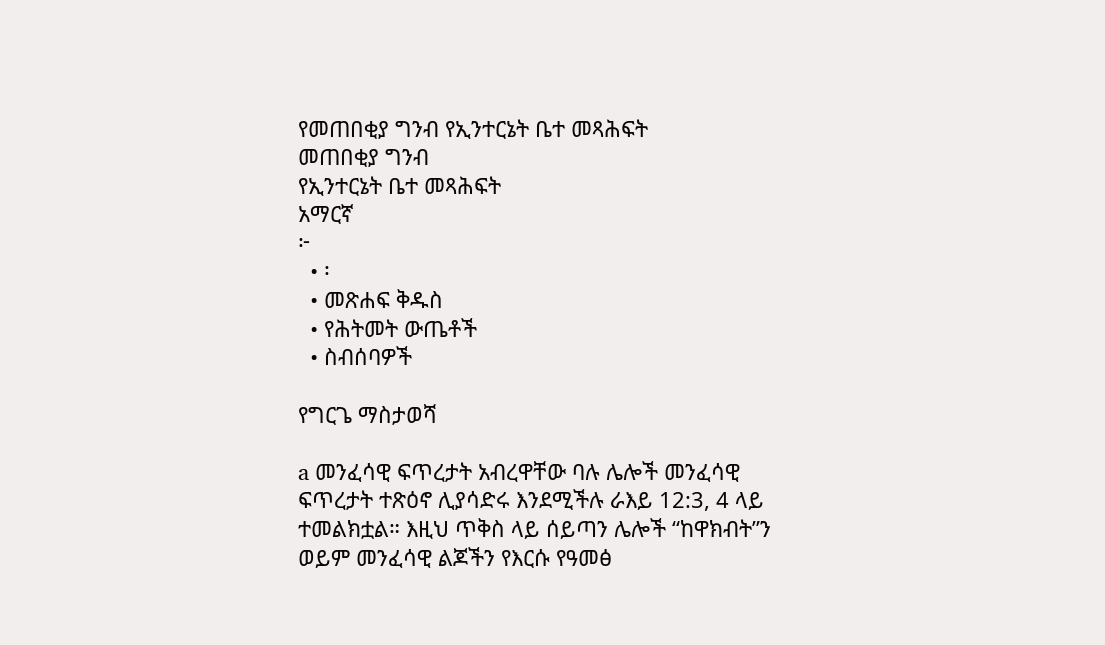የመጠበቂያ ግንብ የኢንተርኔት ቤተ መጻሕፍት
መጠበቂያ ግንብ
የኢንተርኔት ቤተ መጻሕፍት
አማርኛ
፦
  • ፡
  • መጽሐፍ ቅዱስ
  • የሕትመት ውጤቶች
  • ስብሰባዎች

የግርጌ ማስታወሻ

a መንፈሳዊ ፍጥረታት አብረዋቸው ባሉ ሌሎች መንፈሳዊ ፍጥረታት ተጽዕኖ ሊያሳድሩ እንደሚችሉ ራእይ 12:3, 4 ላይ ተመልክቷል። እዚህ ጥቅስ ላይ ሰይጣን ሌሎች “ከዋክብት”ን ወይም መንፈሳዊ ልጆችን የእርሱ የዓመፅ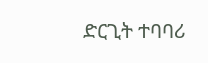ድርጊት ተባባሪ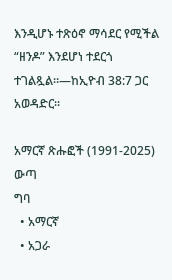እንዲሆኑ ተጽዕኖ ማሳደር የሚችል “ዘንዶ” እንደሆነ ተደርጎ ተገልጿል።—ከኢዮብ 38:7 ጋር አወዳድር።

አማርኛ ጽሑፎች (1991-2025)
ውጣ
ግባ
  • አማርኛ
  • አጋራ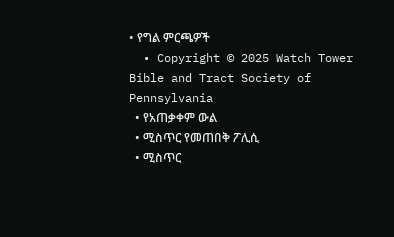• የግል ምርጫዎች
  • Copyright © 2025 Watch Tower Bible and Tract Society of Pennsylvania
  • የአጠቃቀም ውል
  • ሚስጥር የመጠበቅ ፖሊሲ
  • ሚስጥር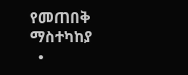የመጠበቅ ማስተካከያ
  •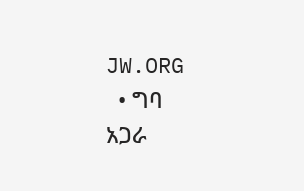JW.ORG
  • ግባ
አጋራ